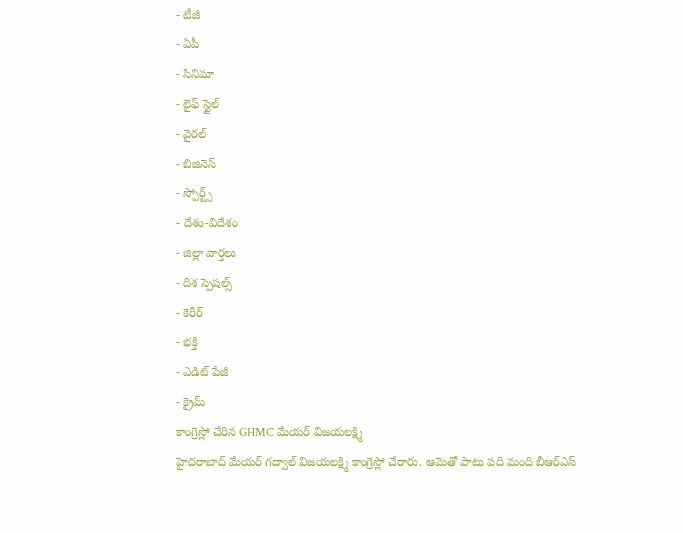- టీజీ
- ఏపీ
- సినిమా
- లైఫ్ స్టైల్
- వైరల్
- బిజినెస్
- స్పోర్ట్స్
- దేశం-విదేశం
- జిల్లా వార్తలు
- దిశ స్పెషల్స్
- కెరీర్
- భక్తి
- ఎడిట్ పేజీ
- క్రైమ్
కాంగ్రెస్లో చేరిన GHMC మేయర్ విజయలక్ష్మి
హైదరాబాద్ మేయర్ గద్వాల్ విజయలక్ష్మి కాంగ్రెస్లో చేరారు. ఆమెతో పాటు పది మంది బీఆర్ఎస్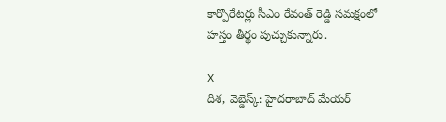కార్పొరేటర్లు సీఎం రేవంత్ రెడ్డి సమక్షంలో హస్తం తీర్థం పుచ్చుకున్నారు.

X
దిశ, వెబ్డెస్క్: హైదరాబాద్ మేయర్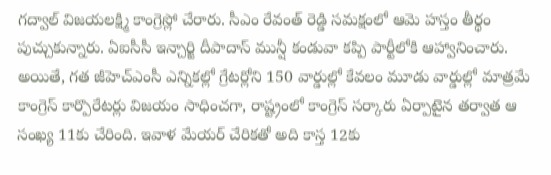గద్వాల్ విజయలక్ష్మి కాంగ్రెస్లో చేరారు. సీఎం రేవంత్ రెడ్డి సమక్షంలో ఆమె హస్తం తీర్థం పుచ్చుకున్నారు. ఏఐసీసీ ఇన్చార్జి దీపాదాస్ మున్షీ కండువా కప్పి పార్టీలోకి ఆహ్వానించారు. అయితే, గత జీహెచ్ఎంసీ ఎన్నికల్లో గ్రేటర్లోని 150 వార్డుల్లో కేవలం మూడు వార్డుల్లో మాత్రమే కాంగ్రెస్ కార్పొరేటర్లు విజయం సాధించగా, రాష్ట్రంలో కాంగ్రెస్ సర్కారు ఏర్పాటైన తర్వాత ఆ సంఖ్య 11కు చేరింది. ఇవాళ మేయర్ చేరికతో అది కాస్త 12కు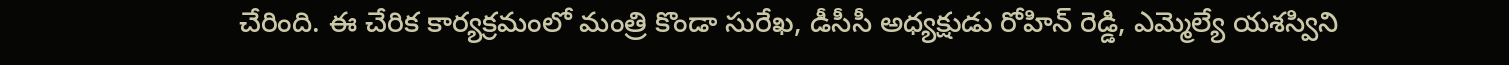చేరింది. ఈ చేరిక కార్యక్రమంలో మంత్రి కొండా సురేఖ, డీసీసీ అధ్యక్షుడు రోహిన్ రెడ్డి, ఎమ్మెల్యే యశస్విని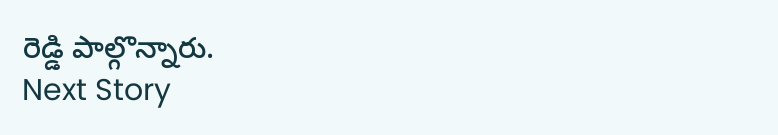రెడ్డి పాల్గొన్నారు.
Next Story